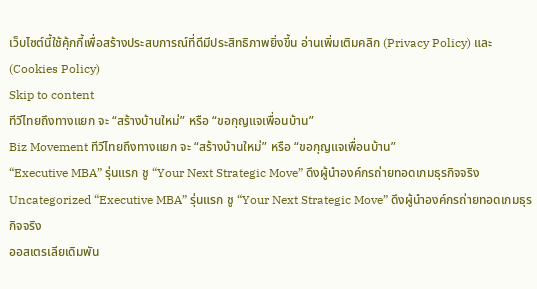เว็บไซต์นี้ใช้คุ้กกี้เพื่อสร้างประสบการณ์ที่ดีมีประสิทธิภาพยิ่งขี้น อ่านเพิ่มเติมคลิก (Privacy Policy) และ (Cookies Policy)
Skip to content
ทีวีไทยถึงทางแยก จะ “สร้างบ้านใหม่” หรือ “ขอกุญแจเพื่อนบ้าน”
Biz Movement ทีวีไทยถึงทางแยก จะ “สร้างบ้านใหม่” หรือ “ขอกุญแจเพื่อนบ้าน”
“Executive MBA” รุ่นแรก ชู “Your Next Strategic Move” ดึงผู้นำองค์กรถ่ายทอดเกมธุรกิจจริง
Uncategorized “Executive MBA” รุ่นแรก ชู “Your Next Strategic Move” ดึงผู้นำองค์กรถ่ายทอดเกมธุรกิจจริง
ออสเตรเลียเดิมพัน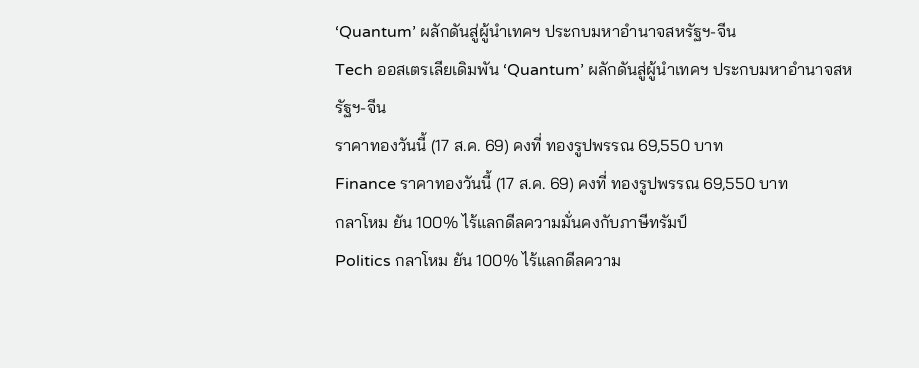‘Quantum’ ผลักดันสู่ผู้นำเทคฯ ประกบมหาอำนาจสหรัฐฯ-จีน
Tech ออสเตรเลียเดิมพัน ‘Quantum’ ผลักดันสู่ผู้นำเทคฯ ประกบมหาอำนาจสหรัฐฯ-จีน
ราคาทองวันนี้ (17 ส.ค. 69) คงที่ ทองรูปพรรณ 69,550 บาท
Finance ราคาทองวันนี้ (17 ส.ค. 69) คงที่ ทองรูปพรรณ 69,550 บาท
กลาโหม ยัน 100% ไร้แลกดีลความมั่นคงกับภาษีทรัมป์
Politics กลาโหม ยัน 100% ไร้แลกดีลความ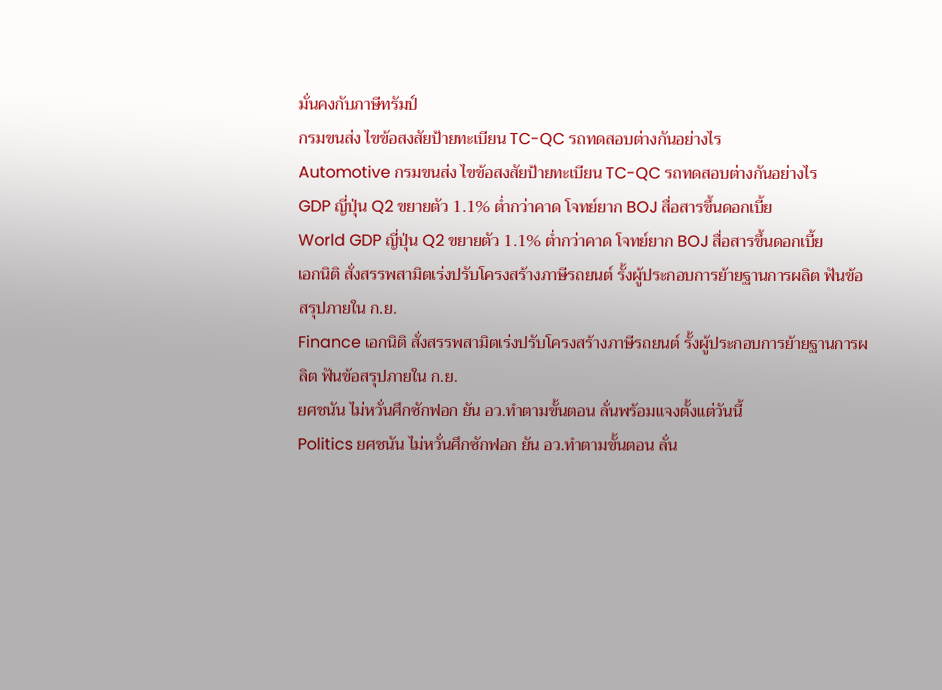มั่นคงกับภาษีทรัมป์
กรมขนส่ง ไขข้อสงสัยป้ายทะเบียน TC-QC รถทดสอบต่างกันอย่างไร
Automotive กรมขนส่ง ไขข้อสงสัยป้ายทะเบียน TC-QC รถทดสอบต่างกันอย่างไร
GDP ญี่ปุ่น Q2 ขยายตัว 1.1% ต่ำกว่าคาด โจทย์ยาก BOJ สื่อสารขึ้นดอกเบี้ย
World GDP ญี่ปุ่น Q2 ขยายตัว 1.1% ต่ำกว่าคาด โจทย์ยาก BOJ สื่อสารขึ้นดอกเบี้ย
เอกนิติ สั่งสรรพสามิตเร่งปรับโครงสร้างภาษีรถยนต์ รั้งผู้ประกอบการย้ายฐานการผลิต ฟันข้อสรุปภายใน ก.ย.
Finance เอกนิติ สั่งสรรพสามิตเร่งปรับโครงสร้างภาษีรถยนต์ รั้งผู้ประกอบการย้ายฐานการผลิต ฟันข้อสรุปภายใน ก.ย.
ยศชนัน ไม่หวั่นศึกซักฟอก ยัน อว.ทำตามขั้นตอน ลั่นพร้อมแจงตั้งแต่วันนี้
Politics ยศชนัน ไม่หวั่นศึกซักฟอก ยัน อว.ทำตามขั้นตอน ลั่น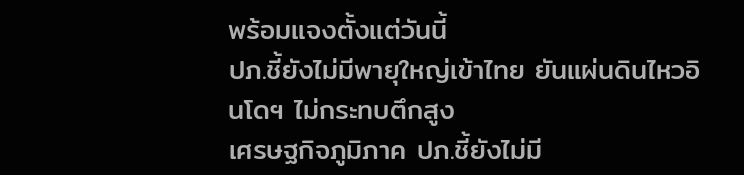พร้อมแจงตั้งแต่วันนี้
ปภ.ชี้ยังไม่มีพายุใหญ่เข้าไทย ยันแผ่นดินไหวอินโดฯ ไม่กระทบตึกสูง
เศรษฐกิจภูมิภาค ปภ.ชี้ยังไม่มี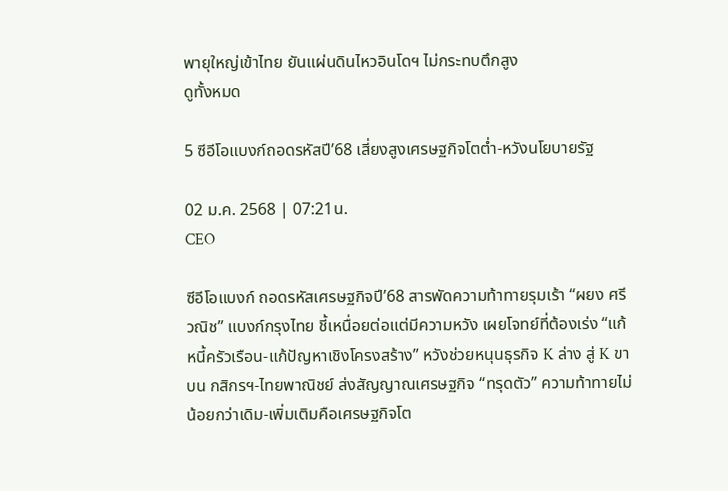พายุใหญ่เข้าไทย ยันแผ่นดินไหวอินโดฯ ไม่กระทบตึกสูง
ดูทั้งหมด

5 ซีอีโอแบงก์ถอดรหัสปี’68 เสี่ยงสูงเศรษฐกิจโตต่ำ-หวังนโยบายรัฐ

02 ม.ค. 2568 | 07:21น.
CEO

ซีอีโอแบงก์ ถอดรหัสเศรษฐกิจปี’68 สารพัดความท้าทายรุมเร้า “ผยง ศรีวณิช” แบงก์กรุงไทย ชี้เหนื่อยต่อแต่มีความหวัง เผยโจทย์ที่ต้องเร่ง “แก้หนี้ครัวเรือน-แก้ปัญหาเชิงโครงสร้าง” หวังช่วยหนุนธุรกิจ K ล่าง สู่ K ขาบน กสิกรฯ-ไทยพาณิชย์ ส่งสัญญาณเศรษฐกิจ “ทรุดตัว” ความท้าทายไม่น้อยกว่าเดิม-เพิ่มเติมคือเศรษฐกิจโต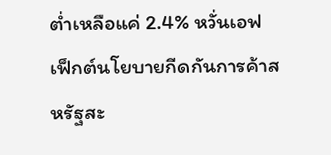ต่ำเหลือแค่ 2.4% หวั่นเอฟเฟ็กต์นโยบายกีดกันการค้าสหรัฐสะ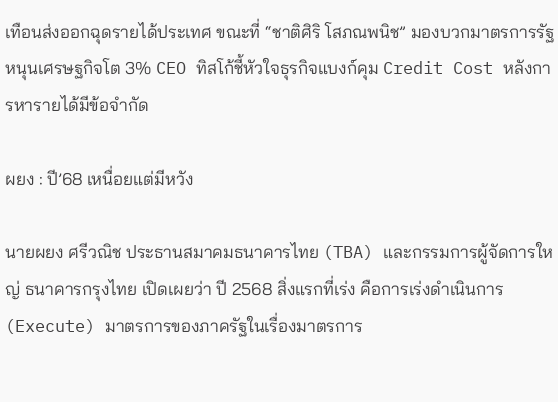เทือนส่งออกฉุดรายได้ประเทศ ขณะที่ “ชาติศิริ โสภณพนิช” มองบวกมาตรการรัฐหนุนเศรษฐกิจโต 3% CEO ทิสโก้ชี้หัวใจธุรกิจแบงก์คุม Credit Cost หลังการหารายได้มีข้อจำกัด

ผยง : ปี’68 เหนื่อยแต่มีหวัง

นายผยง ศรีวณิช ประธานสมาคมธนาคารไทย (TBA) และกรรมการผู้จัดการใหญ่ ธนาคารกรุงไทย เปิดเผยว่า ปี 2568 สิ่งแรกที่เร่ง คือการเร่งดำเนินการ (Execute) มาตรการของภาครัฐในเรื่องมาตรการ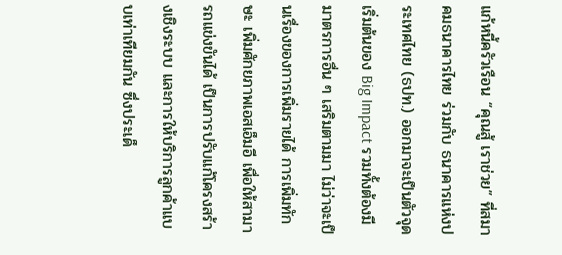แก้หนี้ครัวเรือน “คุณสู้ เราช่วย” ที่สมาคมธนาคารไทย ร่วมกับ ธนาคารแห่งประเทศไทย (ธปท.) ออกมาจะเป็นตัวจุดเริ่มต้นของ Big Impact รวมทั้งต้องมีมาตรการอื่น ๆ เสริมตามมา ไม่ว่าจะเป็นเรื่องของการเพิ่มรายได้ การเพิ่มทักษะ เพิ่มศักยภาพเอสเอ็มอี เพื่อให้สามารถแข่งขันได้ เป็นการปรับแก้โครงสร้างเชิงระบบ และการให้บริการลูกค้าแบบเท่าเทียมกัน ซึ่งประเด็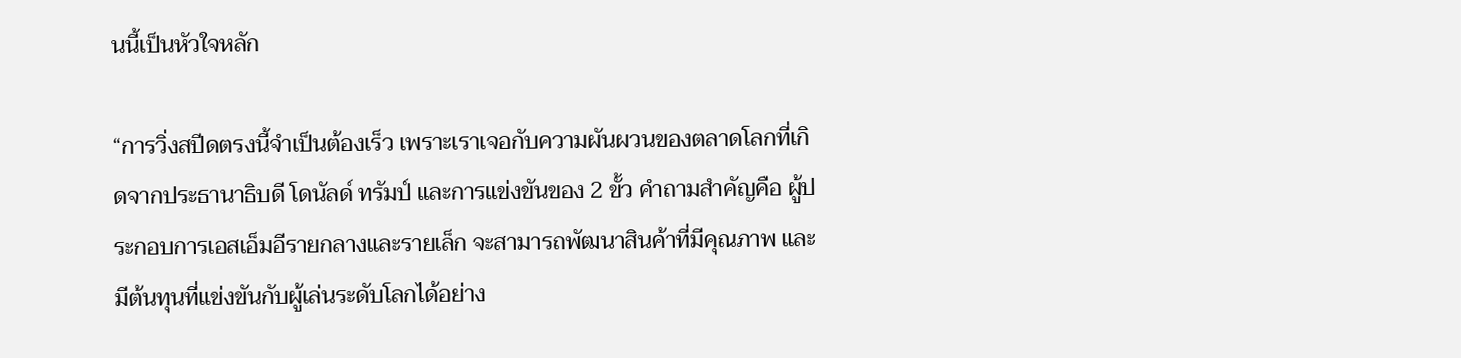นนี้เป็นหัวใจหลัก

“การวิ่งสปีดตรงนี้จำเป็นต้องเร็ว เพราะเราเจอกับความผันผวนของตลาดโลกที่เกิดจากประธานาธิบดี โดนัลด์ ทรัมป์ และการแข่งขันของ 2 ขั้ว คำถามสำคัญคือ ผู้ประกอบการเอสเอ็มอีรายกลางและรายเล็ก จะสามารถพัฒนาสินค้าที่มีคุณภาพ และมีต้นทุนที่แข่งขันกับผู้เล่นระดับโลกได้อย่าง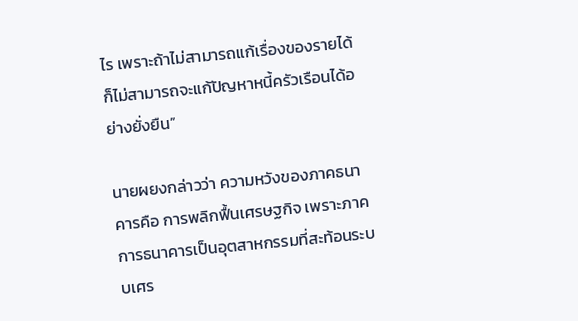ไร เพราะถ้าไม่สามารถแก้เรื่องของรายได้ ก็ไม่สามารถจะแก้ปัญหาหนี้ครัวเรือนได้อย่างยั่งยืน”

นายผยงกล่าวว่า ความหวังของภาคธนาคารคือ การพลิกฟื้นเศรษฐกิจ เพราะภาคการธนาคารเป็นอุตสาหกรรมที่สะท้อนระบบเศร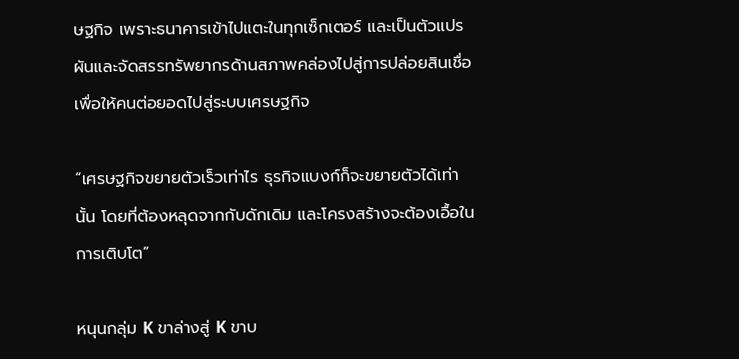ษฐกิจ เพราะธนาคารเข้าไปแตะในทุกเซ็กเตอร์ และเป็นตัวแปรผันและจัดสรรทรัพยากรด้านสภาพคล่องไปสู่การปล่อยสินเชื่อ เพื่อให้คนต่อยอดไปสู่ระบบเศรษฐกิจ

“เศรษฐกิจขยายตัวเร็วเท่าไร ธุรกิจแบงก์ก็จะขยายตัวได้เท่านั้น โดยที่ต้องหลุดจากกับดักเดิม และโครงสร้างจะต้องเอื้อในการเติบโต”

หนุนกลุ่ม K ขาล่างสู่ K ขาบ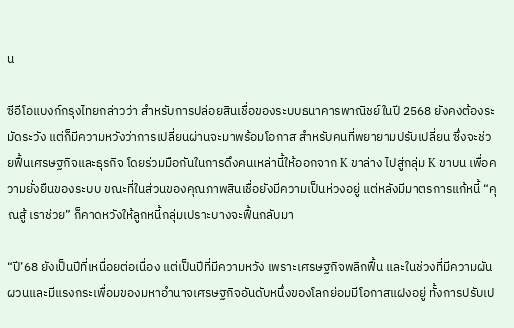น

ซีอีโอแบงก์กรุงไทยกล่าวว่า สำหรับการปล่อยสินเชื่อของระบบธนาคารพาณิชย์ในปี 2568 ยังคงต้องระมัดระวัง แต่ก็มีความหวังว่าการเปลี่ยนผ่านจะมาพร้อมโอกาส สำหรับคนที่พยายามปรับเปลี่ยน ซึ่งจะช่วยฟื้นเศรษฐกิจและธุรกิจ โดยร่วมมือกันในการดึงคนเหล่านี้ให้ออกจาก K ขาล่าง ไปสู่กลุ่ม K ขาบน เพื่อความยั่งยืนของระบบ ขณะที่ในส่วนของคุณภาพสินเชื่อยังมีความเป็นห่วงอยู่ แต่หลังมีมาตรการแก้หนี้ “คุณสู้ เราช่วย” ก็คาดหวังให้ลูกหนี้กลุ่มเปราะบางจะฟื้นกลับมา

“ปี’68 ยังเป็นปีที่เหนื่อยต่อเนื่อง แต่เป็นปีที่มีความหวัง เพราะเศรษฐกิจพลิกฟื้น และในช่วงที่มีความผันผวนและมีแรงกระเพื่อมของมหาอำนาจเศรษฐกิจอันดับหนึ่งของโลกย่อมมีโอกาสแฝงอยู่ ทั้งการปรับเป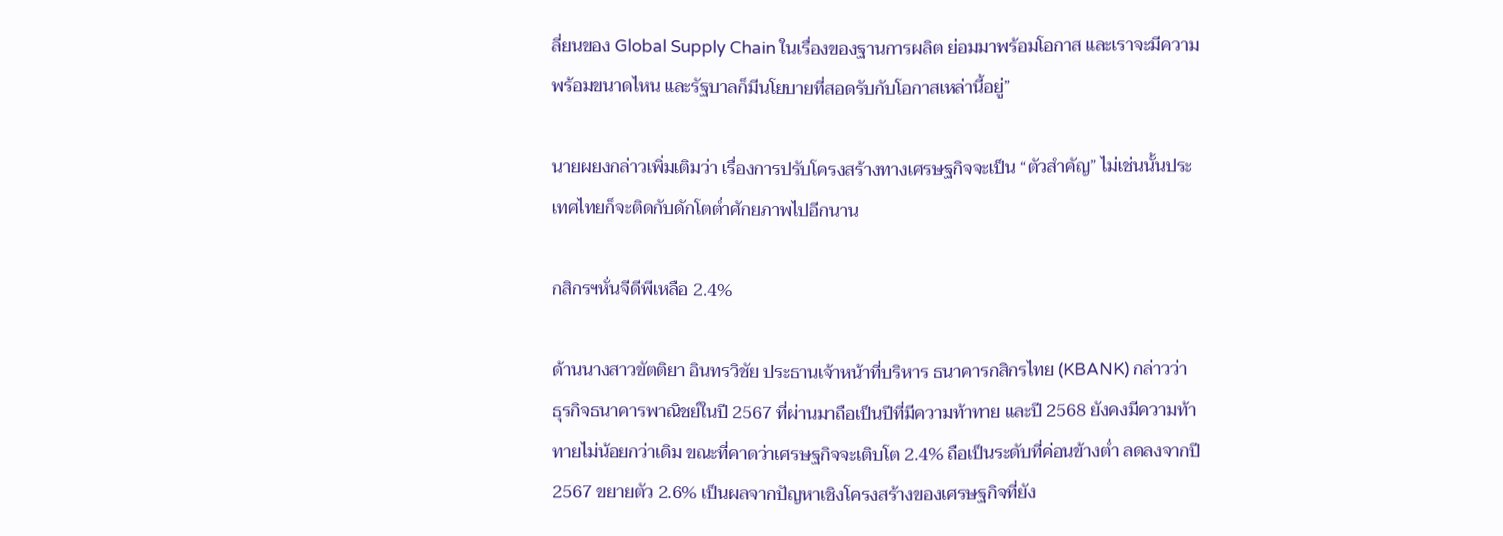ลี่ยนของ Global Supply Chain ในเรื่องของฐานการผลิต ย่อมมาพร้อมโอกาส และเราจะมีความพร้อมขนาดไหน และรัฐบาลก็มีนโยบายที่สอดรับกับโอกาสเหล่านี้อยู่”

นายผยงกล่าวเพิ่มเติมว่า เรื่องการปรับโครงสร้างทางเศรษฐกิจจะเป็น “ตัวสําคัญ” ไม่เช่นนั้นประเทศไทยก็จะติดกับดักโตต่ำศักยภาพไปอีกนาน

กสิกรฯหั่นจีดีพีเหลือ 2.4%

ด้านนางสาวขัตติยา อินทรวิชัย ประธานเจ้าหน้าที่บริหาร ธนาคารกสิกรไทย (KBANK) กล่าวว่า ธุรกิจธนาคารพาณิชย์ในปี 2567 ที่ผ่านมาถือเป็นปีที่มีความท้าทาย และปี 2568 ยังคงมีความท้าทายไม่น้อยกว่าเดิม ขณะที่คาดว่าเศรษฐกิจจะเติบโต 2.4% ถือเป็นระดับที่ค่อนข้างต่ำ ลดลงจากปี 2567 ขยายตัว 2.6% เป็นผลจากปัญหาเชิงโครงสร้างของเศรษฐกิจที่ยัง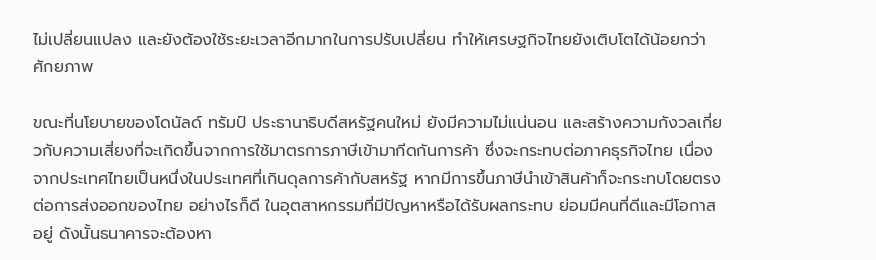ไม่เปลี่ยนแปลง และยังต้องใช้ระยะเวลาอีกมากในการปรับเปลี่ยน ทำให้เศรษฐกิจไทยยังเติบโตได้น้อยกว่าศักยภาพ

ขณะที่นโยบายของโดนัลด์ ทรัมป์ ประธานาธิบดีสหรัฐคนใหม่ ยังมีความไม่แน่นอน และสร้างความกังวลเกี่ยวกับความเสี่ยงที่จะเกิดขึ้นจากการใช้มาตรการภาษีเข้ามากีดกันการค้า ซึ่งจะกระทบต่อภาคธุรกิจไทย เนื่องจากประเทศไทยเป็นหนึ่งในประเทศที่เกินดุลการค้ากับสหรัฐ หากมีการขึ้นภาษีนำเข้าสินค้าก็จะกระทบโดยตรงต่อการส่งออกของไทย อย่างไรก็ดี ในอุตสาหกรรมที่มีปัญหาหรือได้รับผลกระทบ ย่อมมีคนที่ดีและมีโอกาสอยู่ ดังนั้นธนาคารจะต้องหา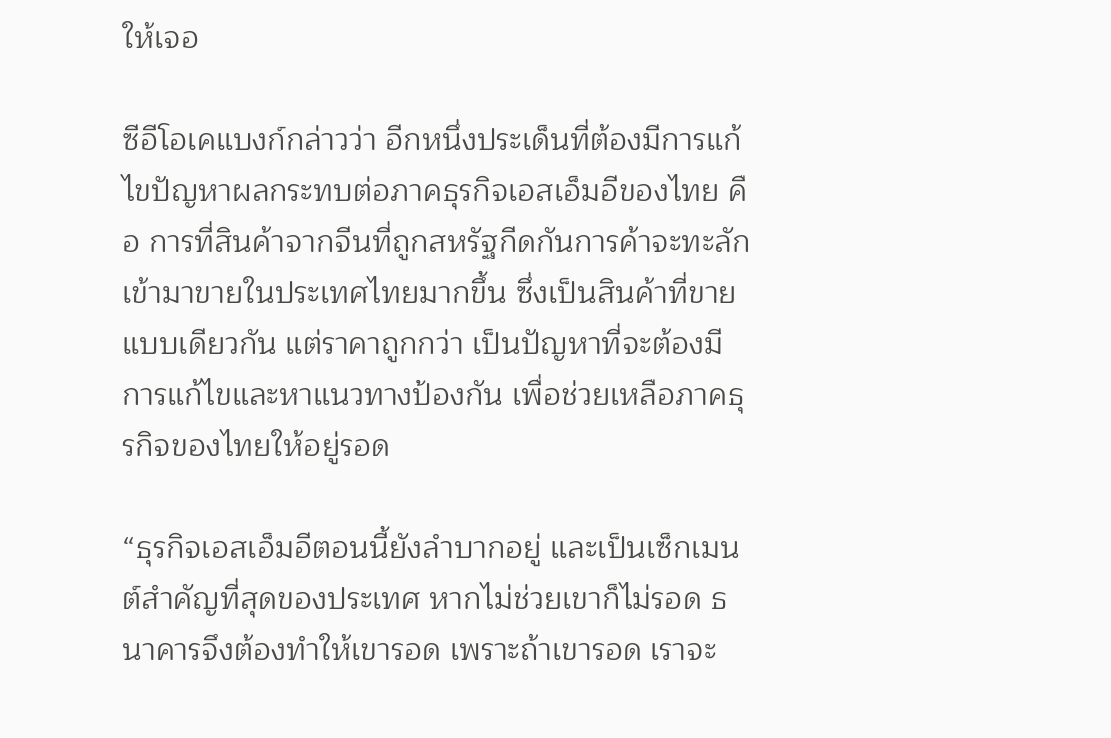ให้เจอ

ซีอีโอเคแบงก์กล่าวว่า อีกหนึ่งประเด็นที่ต้องมีการแก้ไขปัญหาผลกระทบต่อภาคธุรกิจเอสเอ็มอีของไทย คือ การที่สินค้าจากจีนที่ถูกสหรัฐกีดกันการค้าจะทะลักเข้ามาขายในประเทศไทยมากขึ้น ซึ่งเป็นสินค้าที่ขายแบบเดียวกัน แต่ราคาถูกกว่า เป็นปัญหาที่จะต้องมีการแก้ไขและหาแนวทางป้องกัน เพื่อช่วยเหลือภาคธุรกิจของไทยให้อยู่รอด

“ธุรกิจเอสเอ็มอีตอนนี้ยังลำบากอยู่ และเป็นเซ็กเมนต์สำคัญที่สุดของประเทศ หากไม่ช่วยเขาก็ไม่รอด ธนาคารจึงต้องทำให้เขารอด เพราะถ้าเขารอด เราจะ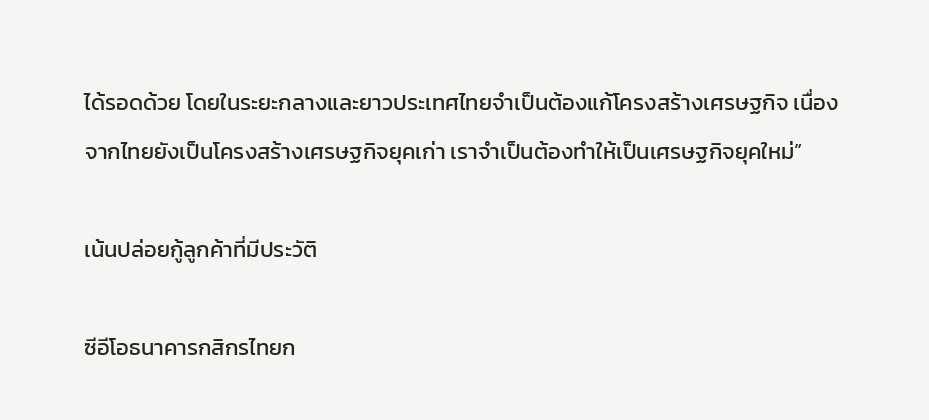ได้รอดด้วย โดยในระยะกลางและยาวประเทศไทยจำเป็นต้องแก้โครงสร้างเศรษฐกิจ เนื่องจากไทยยังเป็นโครงสร้างเศรษฐกิจยุคเก่า เราจำเป็นต้องทำให้เป็นเศรษฐกิจยุคใหม่”

เน้นปล่อยกู้ลูกค้าที่มีประวัติ

ซีอีโอธนาคารกสิกรไทยก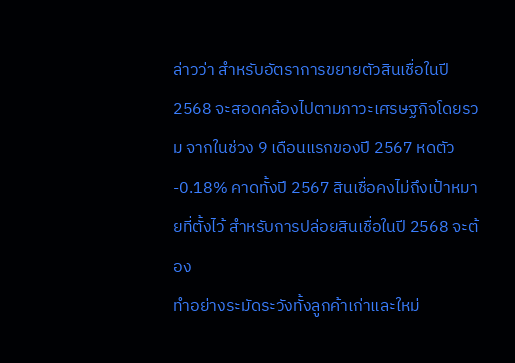ล่าวว่า สำหรับอัตราการขยายตัวสินเชื่อในปี 2568 จะสอดคล้องไปตามภาวะเศรษฐกิจโดยรวม จากในช่วง 9 เดือนแรกของปี 2567 หดตัว -0.18% คาดทั้งปี 2567 สินเชื่อคงไม่ถึงเป้าหมายที่ตั้งไว้ สำหรับการปล่อยสินเชื่อในปี 2568 จะต้อง
ทำอย่างระมัดระวังทั้งลูกค้าเก่าและใหม่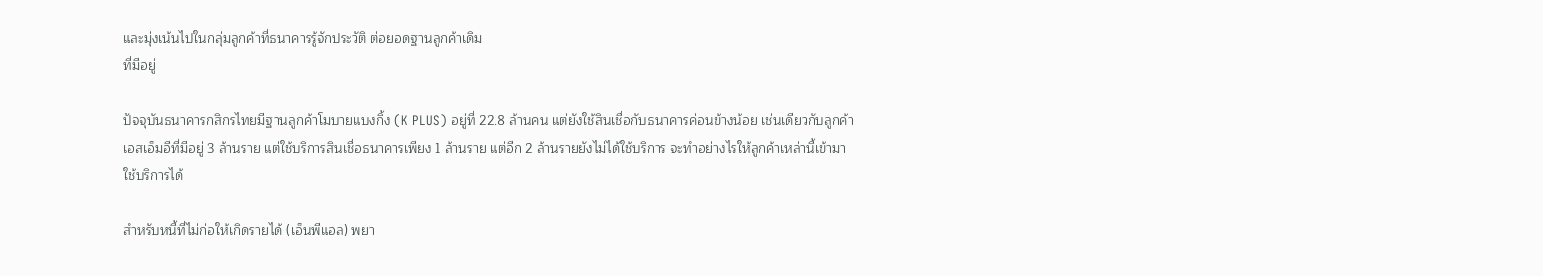และมุ่งเน้นไปในกลุ่มลูกค้าที่ธนาคารรู้จักประวัติ ต่อยอดฐานลูกค้าเดิม
ที่มีอยู่

ปัจจุบันธนาคารกสิกรไทยมีฐานลูกค้าโมบายแบงกิ้ง (K PLUS) อยู่ที่ 22.8 ล้านคน แต่ยังใช้สินเชื่อกับธนาคารค่อนข้างน้อย เช่นเดียวกับลูกค้าเอสเอ็มอีที่มีอยู่ 3 ล้านราย แต่ใช้บริการสินเชื่อธนาคารเพียง 1 ล้านราย แต่อีก 2 ล้านรายยังไม่ได้ใช้บริการ จะทำอย่างไรให้ลูกค้าเหล่านี้เข้ามาใช้บริการได้

สำหรับหนี้ที่ไม่ก่อให้เกิดรายได้ (เอ็นพีแอล) พยา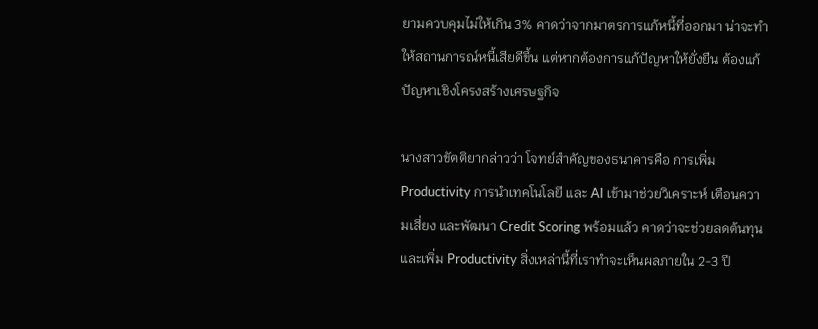ยามควบคุมไม่ให้เกิน 3% คาดว่าจากมาตรการแก้หนี้ที่ออกมา น่าจะทำให้สถานการณ์หนี้เสียดีขึ้น แต่หากต้องการแก้ปัญหาให้ยั่งยืน ต้องแก้ปัญหาเชิงโครงสร้างเศรษฐกิจ

นางสาวขัตติยากล่าวว่า โจทย์สำคัญของธนาคารคือ การเพิ่ม Productivity การนำเทคโนโลยี และ AI เข้ามาช่วยวิเคราะห์ เตือนความเสี่ยง และพัฒนา Credit Scoring พร้อมแล้ว คาดว่าจะช่วยลดต้นทุนและเพิ่ม Productivity สิ่งเหล่านี้ที่เราทำจะเห็นผลภายใน 2-3 ปี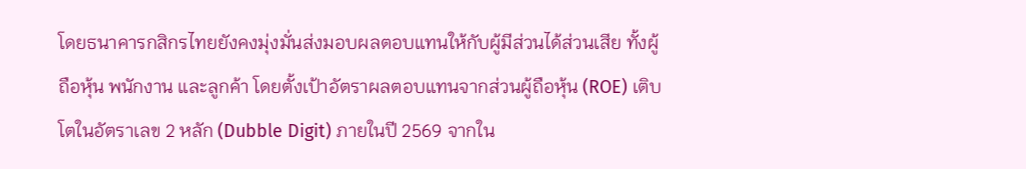โดยธนาคารกสิกรไทยยังคงมุ่งมั่นส่งมอบผลตอบแทนให้กับผู้มีส่วนได้ส่วนเสีย ทั้งผู้ถือหุ้น พนักงาน และลูกค้า โดยตั้งเป้าอัตราผลตอบแทนจากส่วนผู้ถือหุ้น (ROE) เติบโตในอัตราเลข 2 หลัก (Dubble Digit) ภายในปี 2569 จากใน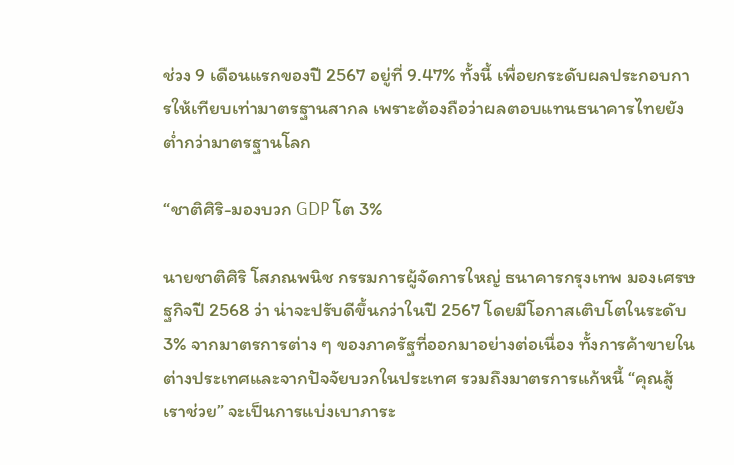ช่วง 9 เดือนแรกของปี 2567 อยู่ที่ 9.47% ทั้งนี้ เพื่อยกระดับผลประกอบการให้เทียบเท่ามาตรฐานสากล เพราะต้องถือว่าผลตอบแทนธนาคารไทยยังต่ำกว่ามาตรฐานโลก

“ชาติศิริ-มองบวก GDP โต 3%

นายชาติศิริ โสภณพนิช กรรมการผู้จัดการใหญ่ ธนาคารกรุงเทพ มองเศรษฐกิจปี 2568 ว่า น่าจะปรับดีขึ้นกว่าในปี 2567 โดยมีโอกาสเติบโตในระดับ 3% จากมาตรการต่าง ๆ ของภาครัฐที่ออกมาอย่างต่อเนื่อง ทั้งการค้าขายในต่างประเทศและจากปัจจัยบวกในประเทศ รวมถึงมาตรการแก้หนี้ “คุณสู้ เราช่วย” จะเป็นการแบ่งเบาภาระ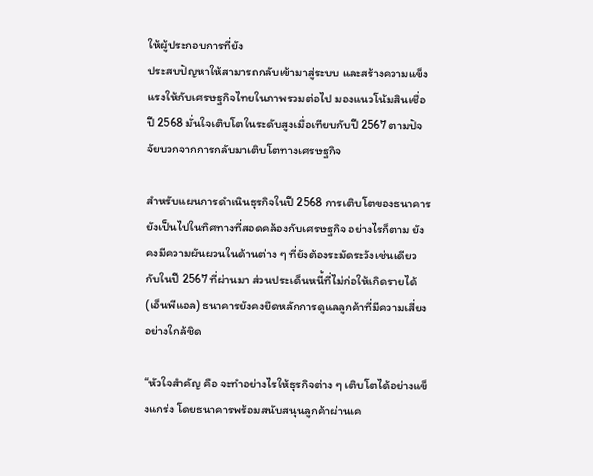ให้ผู้ประกอบการที่ยัง
ประสบปัญหาให้สามารถกลับเข้ามาสู่ระบบ และสร้างความแข็งแรงให้กับเศรษฐกิจไทยในภาพรวมต่อไป มองแนวโน้มสินเชื่อปี 2568 มั่นใจเติบโตในระดับสูงเมื่อเทียบกับปี 2567 ตามปัจจัยบวกจากการกลับมาเติบโตทางเศรษฐกิจ

สำหรับแผนการดำเนินธุรกิจในปี 2568 การเติบโตของธนาคารยังเป็นไปในทิศทางที่สอดคล้องกับเศรษฐกิจ อย่างไรก็ตาม ยังคงมีความผันผวนในด้านต่าง ๆ ที่ยังต้องระมัดระวังเช่นเดียวกับในปี 2567 ที่ผ่านมา ส่วนประเด็นหนี้ที่ไม่ก่อให้เกิดรายได้ (เอ็นพีแอล) ธนาคารยังคงยึดหลักการดูแลลูกค้าที่มีความเสี่ยงอย่างใกล้ชิด

“หัวใจสำคัญ คือ จะทำอย่างไรให้ธุรกิจต่าง ๆ เติบโตได้อย่างแข็งแกร่ง โดยธนาคารพร้อมสนับสนุนลูกค้าผ่านเค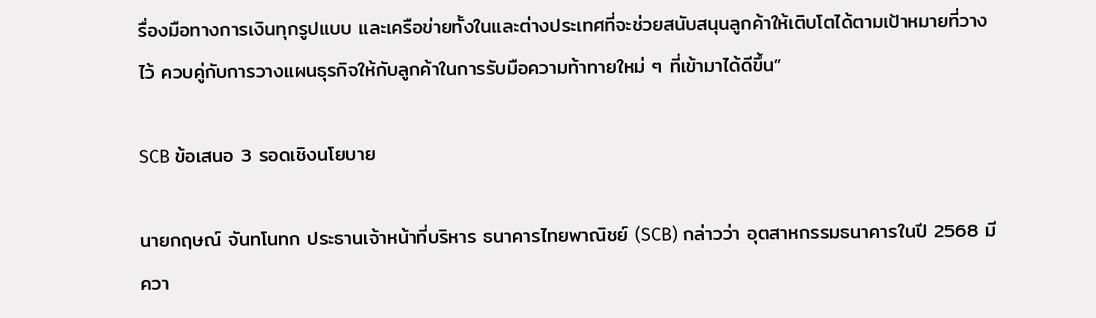รื่องมือทางการเงินทุกรูปแบบ และเครือข่ายทั้งในและต่างประเทศที่จะช่วยสนับสนุนลูกค้าให้เติบโตได้ตามเป้าหมายที่วางไว้ ควบคู่กับการวางแผนธุรกิจให้กับลูกค้าในการรับมือความท้าทายใหม่ ๆ ที่เข้ามาได้ดีขึ้น”

SCB ข้อเสนอ 3 รอดเชิงนโยบาย

นายกฤษณ์ จันทโนทก ประธานเจ้าหน้าที่บริหาร ธนาคารไทยพาณิชย์ (SCB) กล่าวว่า อุตสาหกรรมธนาคารในปี 2568 มีควา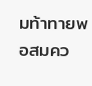มท้าทายพอสมคว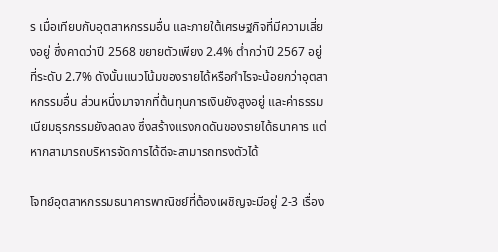ร เมื่อเทียบกับอุตสาหกรรมอื่น และภายใต้เศรษฐกิจที่มีความเสี่ยงอยู่ ซึ่งคาดว่าปี 2568 ขยายตัวเพียง 2.4% ต่ำกว่าปี 2567 อยู่ที่ระดับ 2.7% ดังนั้นแนวโน้มของรายได้หรือกำไรจะน้อยกว่าอุตสาหกรรมอื่น ส่วนหนึ่งมาจากที่ต้นทุนการเงินยังสูงอยู่ และค่าธรรมเนียมธุรกรรมยังลดลง ซึ่งสร้างแรงกดดันของรายได้ธนาคาร แต่หากสามารถบริหารจัดการได้ดีจะสามารถทรงตัวได้

โจทย์อุตสาหกรรมธนาคารพาณิชย์ที่ต้องเผชิญจะมีอยู่ 2-3 เรื่อง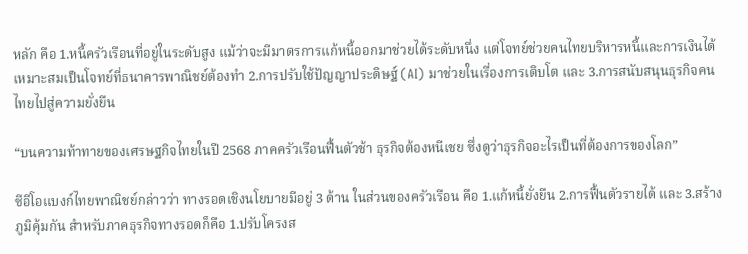หลัก คือ 1.หนี้ครัวเรือนที่อยู่ในระดับสูง แม้ว่าจะมีมาตรการแก้หนี้ออกมาช่วยได้ระดับหนึ่ง แต่โจทย์ช่วยคนไทยบริหารหนี้และการเงินได้เหมาะสมเป็นโจทย์ที่ธนาคารพาณิชย์ต้องทำ 2.การปรับใช้ปัญญาประดิษฐ์ (AI) มาช่วยในเรื่องการเติบโต และ 3.การสนับสนุนธุรกิจคนไทยไปสู่ความยั่งยืน

“บนความท้าทายของเศรษฐกิจไทยในปี 2568 ภาคครัวเรือนฟื้นตัวช้า ธุรกิจต้องหนีเชย ซึ่งดูว่าธุรกิจอะไรเป็นที่ต้องการของโลก”

ซีอีโอแบงก์ไทยพาณิชย์กล่าวว่า ทางรอดเชิงนโยบายมีอยู่ 3 ด้าน ในส่วนของครัวเรือน คือ 1.แก้หนี้ยั่งยืน 2.การฟื้นตัวรายได้ และ 3.สร้างภูมิคุ้มกัน สำหรับภาคธุรกิจทางรอดก็คือ 1.ปรับโครงส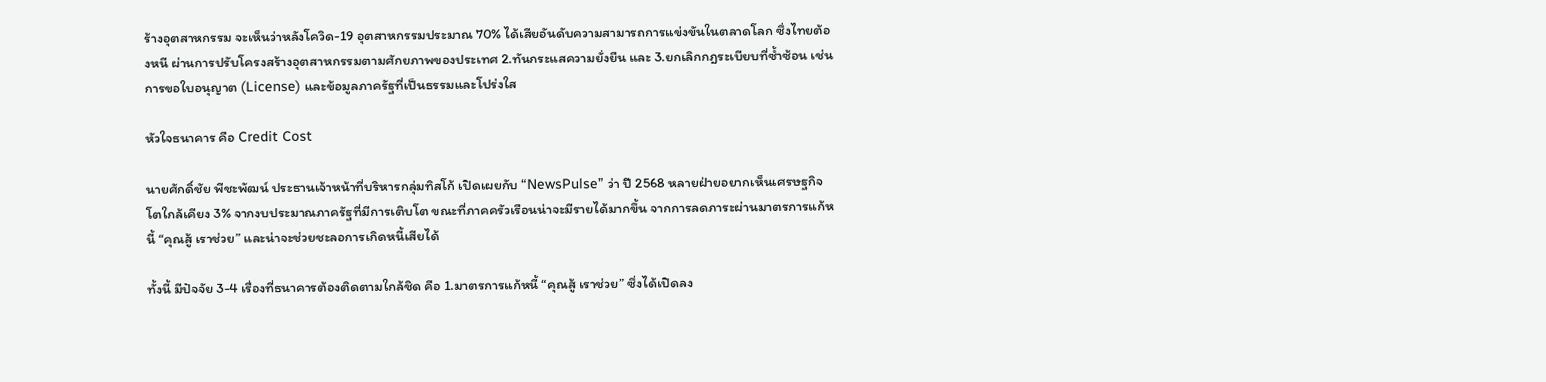ร้างอุตสาหกรรม จะเห็นว่าหลังโควิด-19 อุตสาหกรรมประมาณ 70% ได้เสียอันดับความสามารถการแข่งขันในตลาดโลก ซึ่งไทยต้องหนี ผ่านการปรับโครงสร้างอุตสาหกรรมตามศักยภาพของประเทศ 2.ทันกระแสความยั่งยืน และ 3.ยกเลิกกฎระเบียบที่ซ้ำซ้อน เช่น การขอใบอนุญาต (License) และข้อมูลภาครัฐที่เป็นธรรมและโปร่งใส

หัวใจธนาคาร คือ Credit Cost

นายศักดิ์ชัย พีชะพัฒน์ ประธานเจ้าหน้าที่บริหารกลุ่มทิสโก้ เปิดเผยกับ “NewsPulse” ว่า ปี 2568 หลายฝ่ายอยากเห็นเศรษฐกิจโตใกล้เคียง 3% จากงบประมาณภาครัฐที่มีการเติบโต ขณะที่ภาคครัวเรือนน่าจะมีรายได้มากขึ้น จากการลดภาระผ่านมาตรการแก้หนี้ “คุณสู้ เราช่วย” และน่าจะช่วยชะลอการเกิดหนี้เสียได้

ทั้งนี้ มีปัจจัย 3-4 เรื่องที่ธนาคารต้องติดตามใกล้ชิด คือ 1.มาตรการแก้หนี้ “คุณสู้ เราช่วย” ซึ่งได้เปิดลง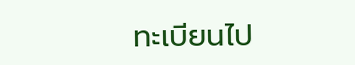ทะเบียนไป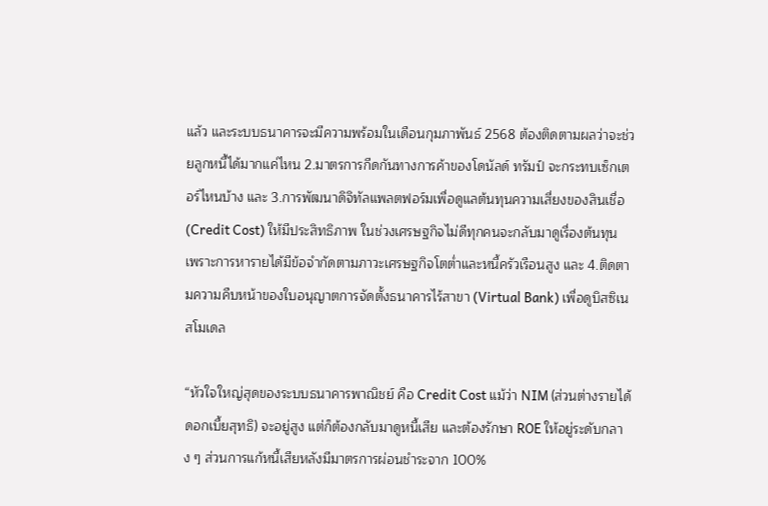แล้ว และระบบธนาคารจะมีความพร้อมในเดือนกุมภาพันธ์ 2568 ต้องติดตามผลว่าจะช่วยลูกหนี้ได้มากแค่ไหน 2.มาตรการกีดกันทางการค้าของโดนัลด์ ทรัมป์ จะกระทบเซ็กเตอร์ไหนบ้าง และ 3.การพัฒนาดิจิทัลแพลตฟอร์มเพื่อดูแลต้นทุนความเสี่ยงของสินเชื่อ (Credit Cost) ให้มีประสิทธิภาพ ในช่วงเศรษฐกิจไม่ดีทุกคนจะกลับมาดูเรื่องต้นทุน เพราะการหารายได้มีข้อจำกัดตามภาวะเศรษฐกิจโตต่ำและหนี้ครัวเรือนสูง และ 4.ติดตามความคืบหน้าของใบอนุญาตการจัดตั้งธนาคารไร้สาขา (Virtual Bank) เพื่อดูบิสซิเนสโมเดล

“หัวใจใหญ่สุดของระบบธนาคารพาณิชย์ คือ Credit Cost แม้ว่า NIM (ส่วนต่างรายได้ดอกเบี้ยสุทธิ) จะอยู่สูง แต่ก็ต้องกลับมาดูหนี้เสีย และต้องรักษา ROE ให้อยู่ระดับกลาง ๆ ส่วนการแก้หนี้เสียหลังมีมาตรการผ่อนชำระจาก 100%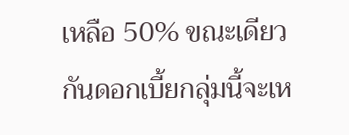เหลือ 50% ขณะเดียวกันดอกเบี้ยกลุ่มนี้จะเห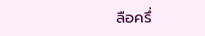ลือครึ่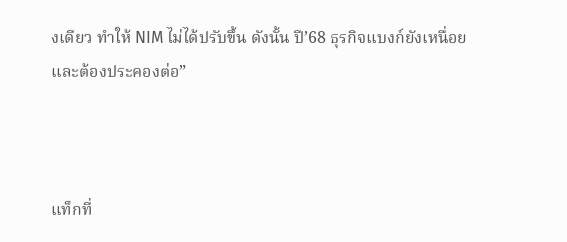งเดียว ทำให้ NIM ไม่ได้ปรับขึ้น ดังนั้น ปี’68 ธุรกิจแบงก์ยังเหนื่อยและต้องประคองต่อ”



แท็กที่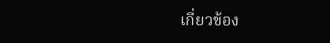เกี่ยวข้อง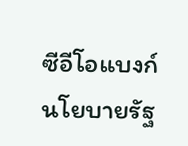ซีอีโอแบงก์ นโยบายรัฐ